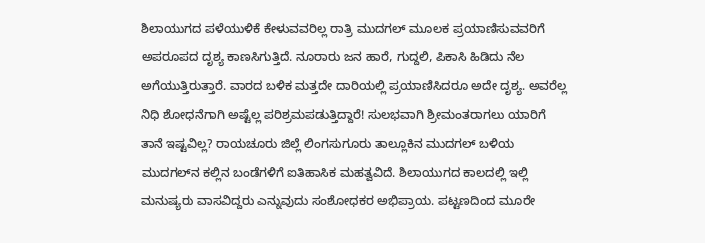ಶಿಲಾಯುಗದ ಪಳೆಯುಳಿಕೆ ಕೇಳುವವರಿಲ್ಲ ರಾತ್ರಿ ಮುದಗಲ್ ಮೂಲಕ ಪ್ರಯಾಣಿಸುವವರಿಗೆ ಅಪರೂಪದ ದೃಶ್ಯ ಕಾಣಸಿಗುತ್ತಿದೆ. ನೂರಾರು ಜನ ಹಾರೆ, ಗುದ್ದಲಿ, ಪಿಕಾಸಿ ಹಿಡಿದು ನೆಲ ಅಗೆಯುತ್ತಿರುತ್ತಾರೆ. ವಾರದ ಬಳಿಕ ಮತ್ತದೇ ದಾರಿಯಲ್ಲಿ ಪ್ರಯಾಣಿಸಿದರೂ ಅದೇ ದೃಶ್ಯ. ಅವರೆಲ್ಲ ನಿಧಿ ಶೋಧನೆಗಾಗಿ ಅಷ್ಟೆಲ್ಲ ಪರಿಶ್ರಮಪಡುತ್ತಿದ್ದಾರೆ! ಸುಲಭವಾಗಿ ಶ್ರೀಮಂತರಾಗಲು ಯಾರಿಗೆ ತಾನೆ ಇಷ್ಟವಿಲ್ಲ? ರಾಯಚೂರು ಜಿಲ್ಲೆ ಲಿಂಗಸುಗೂರು ತಾಲ್ಲೂಕಿನ ಮುದಗಲ್ ಬಳಿಯ ಮುದಗಲ್‌ನ ಕಲ್ಲಿನ ಬಂಡೆಗಳಿಗೆ ಐತಿಹಾಸಿಕ ಮಹತ್ವವಿದೆ. ಶಿಲಾಯುಗದ ಕಾಲದಲ್ಲಿ ಇಲ್ಲಿ ಮನುಷ್ಯರು ವಾಸವಿದ್ದರು ಎನ್ನುವುದು ಸಂಶೋಧಕರ ಅಭಿಪ್ರಾಯ. ಪಟ್ಟಣದಿಂದ ಮೂರೇ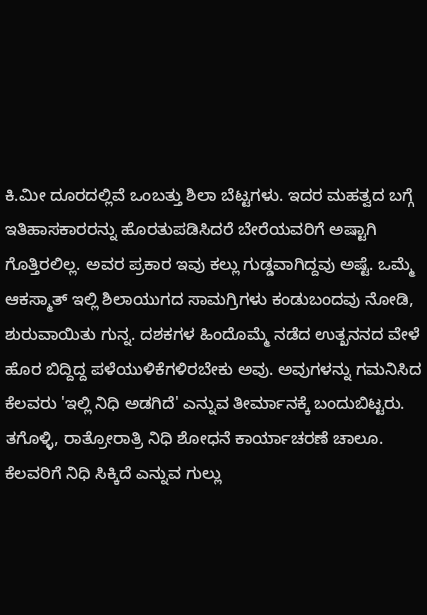ಕಿ.ಮೀ ದೂರದಲ್ಲಿವೆ ಒಂಬತ್ತು ಶಿಲಾ ಬೆಟ್ಟಗಳು. ಇದರ ಮಹತ್ವದ ಬಗ್ಗೆ ಇತಿಹಾಸಕಾರರನ್ನು ಹೊರತುಪಡಿಸಿದರೆ ಬೇರೆಯವರಿಗೆ ಅಷ್ಟಾಗಿ ಗೊತ್ತಿರಲಿಲ್ಲ. ಅವರ ಪ್ರಕಾರ ಇವು ಕಲ್ಲು ಗುಡ್ಡವಾಗಿದ್ದವು ಅಷ್ಟೆ. ಒಮ್ಮೆ ಆಕಸ್ಮಾತ್ ಇಲ್ಲಿ ಶಿಲಾಯುಗದ ಸಾಮಗ್ರಿಗಳು ಕಂಡುಬಂದವು ನೋಡಿ, ಶುರುವಾಯಿತು ಗುನ್ನ. ದಶಕಗಳ ಹಿಂದೊಮ್ಮೆ ನಡೆದ ಉತ್ಖನನದ ವೇಳೆ ಹೊರ ಬಿದ್ದಿದ್ದ ಪಳೆಯುಳಿಕೆಗಳಿರಬೇಕು ಅವು. ಅವುಗಳನ್ನು ಗಮನಿಸಿದ ಕೆಲವರು 'ಇಲ್ಲಿ ನಿಧಿ ಅಡಗಿದೆ' ಎನ್ನುವ ತೀರ್ಮಾನಕ್ಕೆ ಬಂದುಬಿಟ್ಟರು. ತಗೊಳ್ಳಿ, ರಾತ್ರೋರಾತ್ರಿ ನಿಧಿ ಶೋಧನೆ ಕಾರ್ಯಾಚರಣೆ ಚಾಲೂ. ಕೆಲವರಿಗೆ ನಿಧಿ ಸಿಕ್ಕಿದೆ ಎನ್ನುವ ಗುಲ್ಲು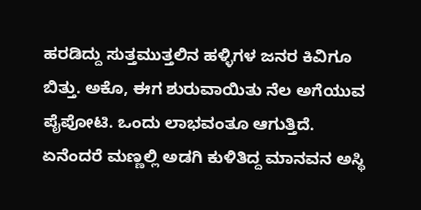ಹರಡಿದ್ದು ಸುತ್ತಮುತ್ತಲಿನ ಹಳ್ಳಿಗಳ ಜನರ ಕಿವಿಗೂ ಬಿತ್ತು. ಅಕೊ, ಈಗ ಶುರುವಾಯಿತು ನೆಲ ಅಗೆಯುವ ಪೈಪೋಟಿ. ಒಂದು ಲಾಭವಂತೂ ಆಗುತ್ತಿದೆ. ಏನೆಂದರೆ ಮಣ್ಣಲ್ಲಿ ಅಡಗಿ ಕುಳಿತಿದ್ದ ಮಾನವನ ಅಸ್ಥಿ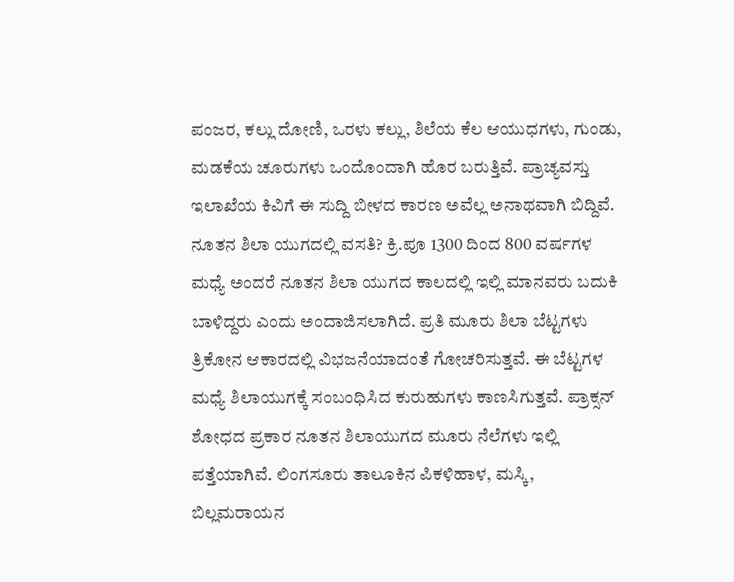ಪಂಜರ, ಕಲ್ಲು ದೋಣಿ, ಒರಳು ಕಲ್ಲು, ಶಿಲೆಯ ಕೆಲ ಆಯುಧಗಳು, ಗುಂಡು, ಮಡಕೆಯ ಚೂರುಗಳು ಒಂದೊಂದಾಗಿ ಹೊರ ಬರುತ್ತಿವೆ. ಪ್ರಾಚ್ಯವಸ್ತು ಇಲಾಖೆಯ ಕಿವಿಗೆ ಈ ಸುದ್ದಿ ಬೀಳದ ಕಾರಣ ಅವೆಲ್ಲ ಅನಾಥವಾಗಿ ಬಿದ್ದಿವೆ. ನೂತನ ಶಿಲಾ ಯುಗದಲ್ಲಿ ವಸತಿ? ಕ್ರಿ.ಪೂ 1300 ದಿಂದ 800 ವರ್ಷಗಳ ಮಧ್ಯೆ ಅಂದರೆ ನೂತನ ಶಿಲಾ ಯುಗದ ಕಾಲದಲ್ಲಿ ಇಲ್ಲಿ ಮಾನವರು ಬದುಕಿ ಬಾಳಿದ್ದರು ಎಂದು ಅಂದಾಜಿಸಲಾಗಿದೆ. ಪ್ರತಿ ಮೂರು ಶಿಲಾ ಬೆಟ್ಟಗಳು ತ್ರಿಕೋನ ಆಕಾರದಲ್ಲಿ ವಿಭಜನೆಯಾದಂತೆ ಗೋಚರಿಸುತ್ತವೆ. ಈ ಬೆಟ್ಟಗಳ ಮಧ್ಯೆ ಶಿಲಾಯುಗಕ್ಕೆ ಸಂಬಂಧಿಸಿದ ಕುರುಹುಗಳು ಕಾಣಸಿಗುತ್ತವೆ. ಪ್ರಾಕ್ಸನ್ ಶೋಧದ ಪ್ರಕಾರ ನೂತನ ಶಿಲಾಯುಗದ ಮೂರು ನೆಲೆಗಳು ಇಲ್ಲಿ ಪತ್ತೆಯಾಗಿವೆ. ಲಿಂಗಸೂರು ತಾಲೂಕಿನ ಪಿಕಳಿಹಾಳ, ಮಸ್ಕಿ, ಬಿಲ್ಲಮರಾಯನ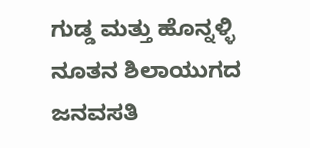ಗುಡ್ಡ ಮತ್ತು ಹೊನ್ನಳ್ಳಿ ನೂತನ ಶಿಲಾಯುಗದ ಜನವಸತಿ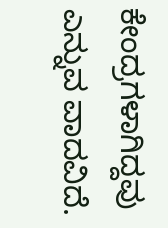ಕೇಂದ್ರಗಳಾಗಿದ್ದವು ಎನ್ನುವ ವಾದವಿದೆ.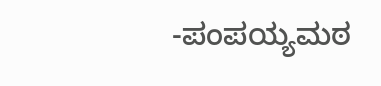-ಪಂಪಯ್ಯಮಠ